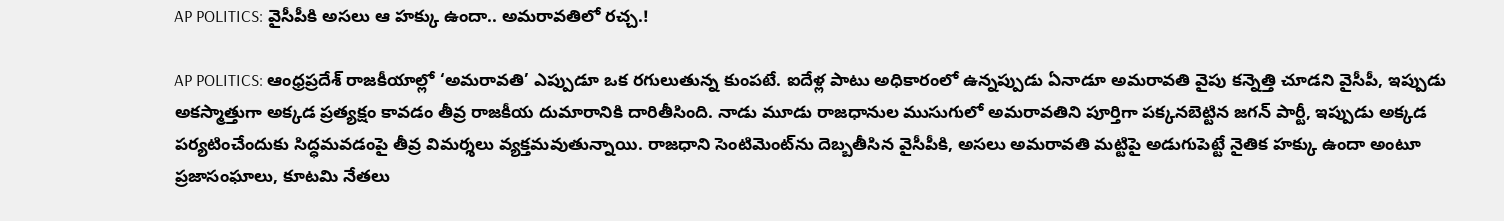AP POLITICS: వైసీపీకి అసలు ఆ హక్కు ఉందా.. అమరావతిలో రచ్చ.!

AP POLITICS: ఆంధ్రప్రదేశ్ రాజకీయాల్లో ‘అమరావతి’ ఎప్పుడూ ఒక రగులుతున్న కుంపటే. ఐదేళ్ల పాటు అధికారంలో ఉన్నప్పుడు ఏనాడూ అమరావతి వైపు కన్నెత్తి చూడని వైసీపీ, ఇప్పుడు అకస్మాత్తుగా అక్కడ ప్రత్యక్షం కావడం తీవ్ర రాజకీయ దుమారానికి దారితీసింది. నాడు మూడు రాజధానుల ముసుగులో అమరావతిని పూర్తిగా పక్కనబెట్టిన జగన్ పార్టీ, ఇప్పుడు అక్కడ పర్యటించేందుకు సిద్ధమవడంపై తీవ్ర విమర్శలు వ్యక్తమవుతున్నాయి. రాజధాని సెంటిమెంట్‌ను దెబ్బతీసిన వైసీపీకి, అసలు అమరావతి మట్టిపై అడుగుపెట్టే నైతిక హక్కు ఉందా అంటూ ప్రజాసంఘాలు, కూటమి నేతలు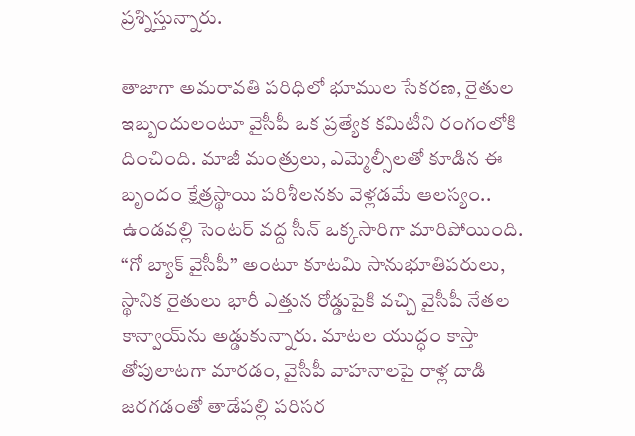ప్రశ్నిస్తున్నారు.

తాజాగా అమరావతి పరిధిలో భూముల సేకరణ, రైతుల ఇబ్బందులంటూ వైసీపీ ఒక ప్రత్యేక కమిటీని రంగంలోకి దించింది. మాజీ మంత్రులు, ఎమ్మెల్సీలతో కూడిన ఈ బృందం క్షేత్రస్థాయి పరిశీలనకు వెళ్లడమే ఆలస్యం.. ఉండవల్లి సెంటర్ వద్ద సీన్ ఒక్కసారిగా మారిపోయింది. “గో బ్యాక్ వైసీపీ” అంటూ కూటమి సానుభూతిపరులు, స్థానిక రైతులు భారీ ఎత్తున రోడ్డుపైకి వచ్చి వైసీపీ నేతల కాన్వాయ్‌ను అడ్డుకున్నారు. మాటల యుద్ధం కాస్తా తోపులాటగా మారడం, వైసీపీ వాహనాలపై రాళ్ల దాడి జరగడంతో తాడేపల్లి పరిసర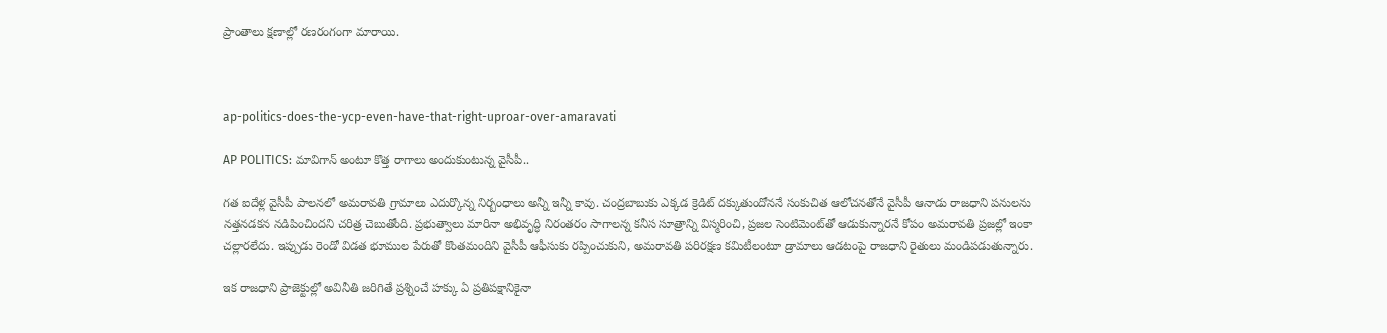ప్రాంతాలు క్షణాల్లో రణరంగంగా మారాయి.



ap-politics-does-the-ycp-even-have-that-right-uproar-over-amaravati

AP POLITICS: మావిగాన్ అంటూ కొత్త రాగాలు అందుకుంటున్న వైసీపీ..

గత ఐదేళ్ల వైసీపీ పాలనలో అమరావతి గ్రామాలు ఎదుర్కొన్న నిర్బంధాలు అన్నీ ఇన్నీ కావు. చంద్రబాబుకు ఎక్కడ క్రెడిట్ దక్కుతుందోననే సంకుచిత ఆలోచనతోనే వైసీపీ ఆనాడు రాజధాని పనులను నత్తనడకన నడిపించిందని చరిత్ర చెబుతోంది. ప్రభుత్వాలు మారినా అభివృద్ధి నిరంతరం సాగాలన్న కనీస సూత్రాన్ని విస్మరించి, ప్రజల సెంటిమెంట్‌తో ఆడుకున్నారనే కోపం అమరావతి ప్రజల్లో ఇంకా చల్లారలేదు. ఇప్పుడు రెండో విడత భూముల పేరుతో కొంతమందిని వైసీపీ ఆఫీసుకు రప్పించుకుని, అమరావతి పరిరక్షణ కమిటీలంటూ డ్రామాలు ఆడటంపై రాజధాని రైతులు మండిపడుతున్నారు.

ఇక రాజధాని ప్రాజెక్టుల్లో అవినీతి జరిగితే ప్రశ్నించే హక్కు ఏ ప్రతిపక్షానికైనా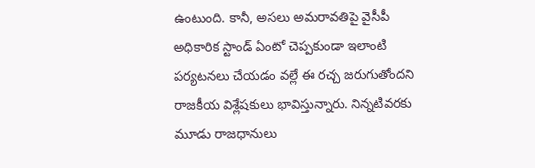ఉంటుంది. కానీ, అసలు అమరావతిపై వైసీపీ అధికారిక స్టాండ్ ఏంటో చెప్పకుండా ఇలాంటి పర్యటనలు చేయడం వల్లే ఈ రచ్చ జరుగుతోందని రాజకీయ విశ్లేషకులు భావిస్తున్నారు. నిన్నటివరకు మూడు రాజధానులు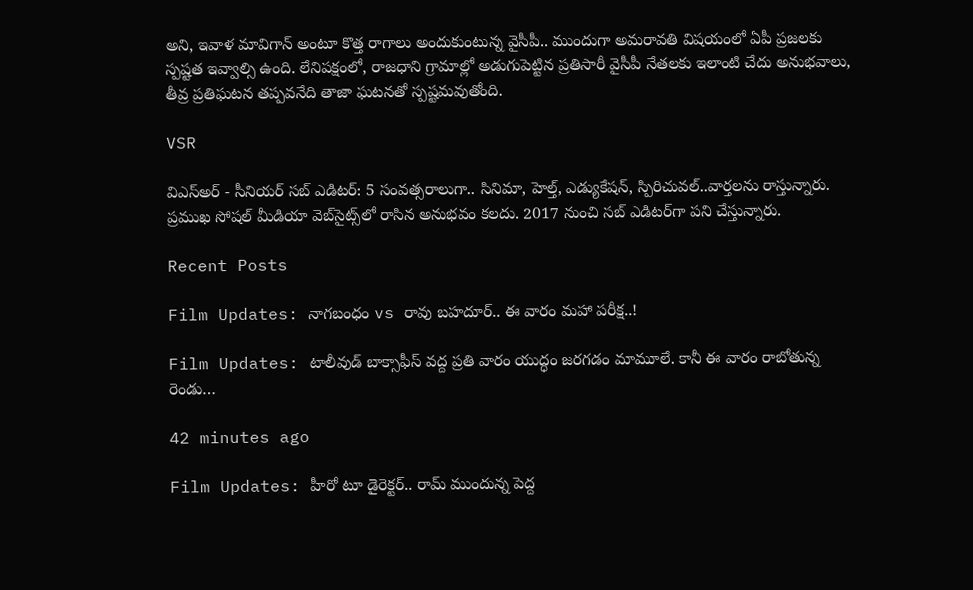అని, ఇవాళ మావిగాన్ అంటూ కొత్త రాగాలు అందుకుంటున్న వైసీపీ.. ముందుగా అమరావతి విషయంలో ఏపీ ప్రజలకు స్పష్టత ఇవ్వాల్సి ఉంది. లేనిపక్షంలో, రాజధాని గ్రామాల్లో అడుగుపెట్టిన ప్రతిసారీ వైసీపీ నేతలకు ఇలాంటి చేదు అనుభవాలు, తీవ్ర ప్రతిఘటన తప్పవనేది తాజా ఘటనతో స్పష్టమవుతోంది.

VSR

విఎస్అర్ - సీనియర్ సబ్ ఎడిటర్: 5 సంవత్సరాలుగా.. సినిమా, హెల్త్, ఎడ్యుకేషన్, స్పిరిచువల్..వార్తలను రాస్తున్నారు. ప్రముఖ సోషల్ మీడియా వెబ్‌సైట్స్‌లో రాసిన అనుభవం కలదు. 2017 నుంచి సబ్ ఎడిటర్‌గా పని చేస్తున్నారు.

Recent Posts

Film Updates: నాగబంధం vs రావు బహదూర్.. ఈ వారం మహా పరీక్ష..!

Film Updates: టాలీవుడ్ బాక్సాఫీస్ వద్ద ప్రతి వారం యుద్ధం జరగడం మామూలే. కానీ ఈ వారం రాబోతున్న రెండు…

42 minutes ago

Film Updates: హీరో టూ డైరెక్టర్.. రామ్ ముందున్న పెద్ద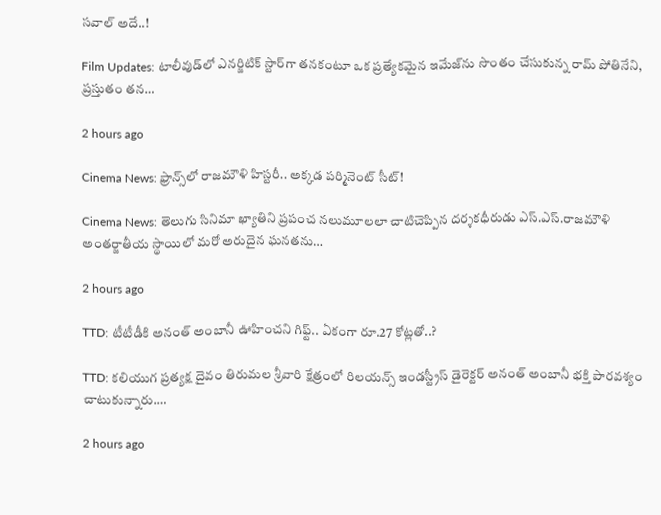స‌వాల్ అదే..!

Film Updates: టాలీవుడ్‌లో ఎనర్జిటిక్ స్టార్‌గా తనకంటూ ఒక ప్రత్యేకమైన ఇమేజ్‌ను సొంతం చేసుకున్న రామ్ పోతినేని, ప్రస్తుతం తన…

2 hours ago

Cinema News: ఫ్రాన్స్‌లో రాజమౌళి హిస్టరీ.. అక్కడ పర్మినెంట్ సీట్!

Cinema News: తెలుగు సినిమా ఖ్యాతిని ప్రపంచ నలుమూలలా చాటిచెప్పిన దర్శకధీరుడు ఎస్‌.ఎస్‌.రాజమౌళి అంతర్జాతీయ స్థాయిలో మరో అరుదైన ఘనతను…

2 hours ago

TTD: టీటీడీకి అనంత్ అంబానీ ఊహించని గిఫ్ట్.. ఏకంగా రూ.27 కోట్లతో..?

TTD: కలియుగ ప్రత్యక్ష దైవం తిరుమల శ్రీవారి క్షేత్రంలో రిలయన్స్ ఇండస్ట్రీస్ డైరెక్టర్ అనంత్ అంబానీ భక్తి పారవశ్యం చాటుకున్నారు.…

2 hours ago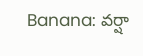Banana: వర్షా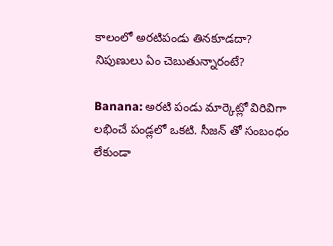కాలంలో అరటిపండు తినకూడదా? నిపుణులు ఏం చెబుతున్నారంటే?

Banana: అరటి పండు మార్కెట్లో విరివిగా లభించే పండ్లలో ఒకటి. సీజన్ తో సంబంధం లేకుండా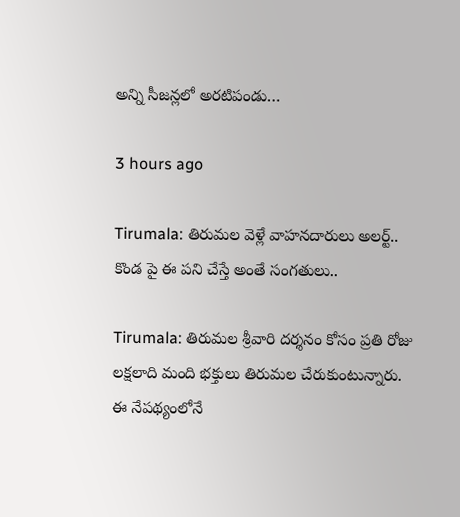అన్ని సీజన్లలో అరటిపండు…

3 hours ago

Tirumala: తిరుమల వెళ్లే వాహనదారులు అలర్ట్.. కొండ పై ఈ పని చేస్తే అంతే సంగతులు..

Tirumala: తిరుమల శ్రీవారి దర్శనం కోసం ప్రతి రోజు లక్షలాది మంది భక్తులు తిరుమల చేరుకుంటున్నారు. ఈ నేపథ్యంలోనే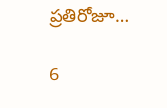ప్రతిరోజూ…

6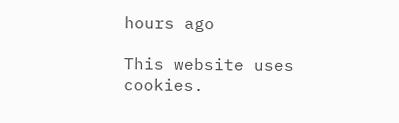hours ago

This website uses cookies.